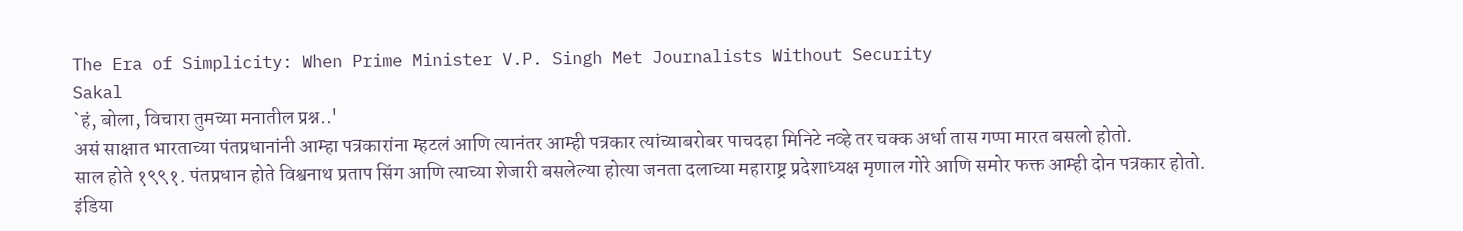The Era of Simplicity: When Prime Minister V.P. Singh Met Journalists Without Security
Sakal
`हं, बोला, विचारा तुमच्या मनातील प्रश्न..'
असं साक्षात भारताच्या पंतप्रधानांनी आम्हा पत्रकारांना म्हटलं आणि त्यानंतर आम्ही पत्रकार त्यांच्याबरोबर पाचदहा मिनिटे नव्हे तर चक्क अर्धा तास गप्पा मारत बसलो होतो.
साल होते १९९१. पंतप्रधान होते विश्वनाथ प्रताप सिंग आणि त्याच्या शेजारी बसलेल्या होत्या जनता दलाच्या महाराष्ट्र प्रदेशाध्यक्ष मृणाल गोरे आणि समोर फक्त आम्ही दोन पत्रकार होतो.
इंडिया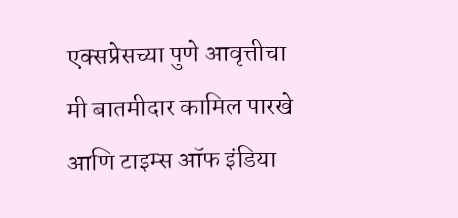एक्सप्रेसच्या पुणे आवृत्तीचा मी बातमीदार कामिल पारखे आणि टाइम्स ऑफ इंडिया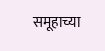समूहाच्या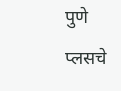पुणे प्लसचे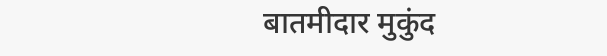बातमीदार मुकुंद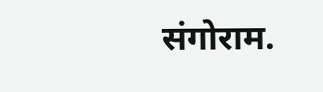संगोराम.